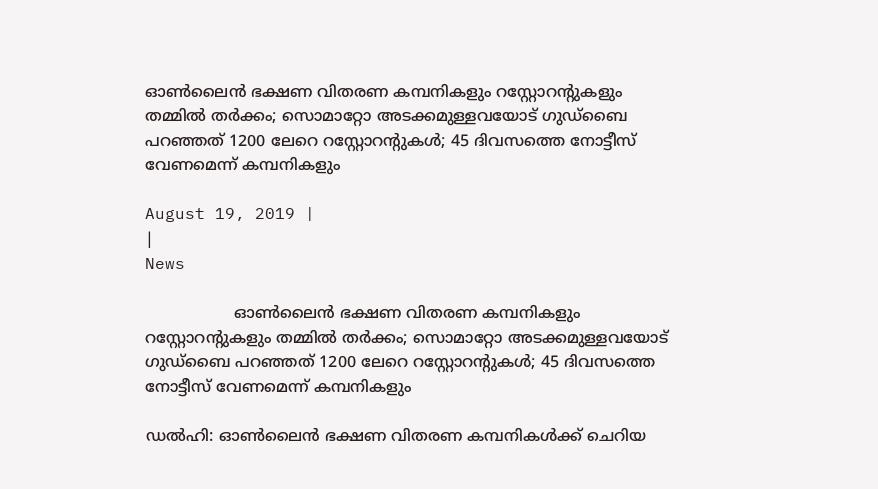ഓണ്‍ലൈന്‍ ഭക്ഷണ വിതരണ കമ്പനികളും റസ്റ്റോറന്റുകളും തമ്മില്‍ തര്‍ക്കം; സൊമാറ്റോ അടക്കമുള്ളവയോട് ഗുഡ്‌ബൈ പറഞ്ഞത് 1200 ലേറെ റസ്റ്റോറന്റുകള്‍; 45 ദിവസത്തെ നോട്ടീസ് വേണമെന്ന് കമ്പനികളും

August 19, 2019 |
|
News

                  ഓണ്‍ലൈന്‍ ഭക്ഷണ വിതരണ കമ്പനികളും റസ്റ്റോറന്റുകളും തമ്മില്‍ തര്‍ക്കം; സൊമാറ്റോ അടക്കമുള്ളവയോട് ഗുഡ്‌ബൈ പറഞ്ഞത് 1200 ലേറെ റസ്റ്റോറന്റുകള്‍; 45 ദിവസത്തെ നോട്ടീസ് വേണമെന്ന് കമ്പനികളും

ഡല്‍ഹി: ഓണ്‍ലൈന്‍ ഭക്ഷണ വിതരണ കമ്പനികള്‍ക്ക് ചെറിയ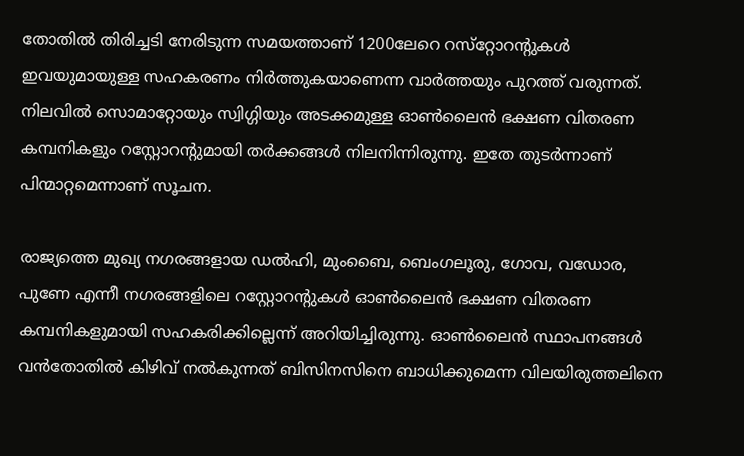തോതില്‍ തിരിച്ചടി നേരിടുന്ന സമയത്താണ് 1200ലേറെ റസ്‌റ്റോറന്റുകള്‍ ഇവയുമായുള്ള സഹകരണം നിര്‍ത്തുകയാണെന്ന വാര്‍ത്തയും പുറത്ത് വരുന്നത്. നിലവില്‍ സൊമാറ്റോയും സ്വിഗ്ഗിയും അടക്കമുള്ള ഓണ്‍ലൈന്‍ ഭക്ഷണ വിതരണ കമ്പനികളും റസ്റ്റോറന്റുമായി തര്‍ക്കങ്ങള്‍ നിലനിന്നിരുന്നു. ഇതേ തുടര്‍ന്നാണ് പിന്മാറ്റമെന്നാണ് സൂചന.

രാജ്യത്തെ മുഖ്യ നഗരങ്ങളായ ഡല്‍ഹി, മുംബൈ, ബെംഗലൂരു, ഗോവ, വഡോര, പുണേ എന്നീ നഗരങ്ങളിലെ റസ്റ്റോറന്റുകള്‍ ഓണ്‍ലൈന്‍ ഭക്ഷണ വിതരണ കമ്പനികളുമായി സഹകരിക്കില്ലെന്ന് അറിയിച്ചിരുന്നു. ഓണ്‍ലൈന്‍ സ്ഥാപനങ്ങള്‍ വന്‍തോതില്‍ കിഴിവ് നല്‍കുന്നത് ബിസിനസിനെ ബാധിക്കുമെന്ന വിലയിരുത്തലിനെ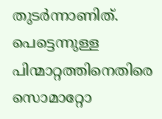തുടര്‍ന്നാണിത്. പെട്ടെന്നുള്ള പിന്മാറ്റത്തിനെതിരെ സൊമാറ്റോ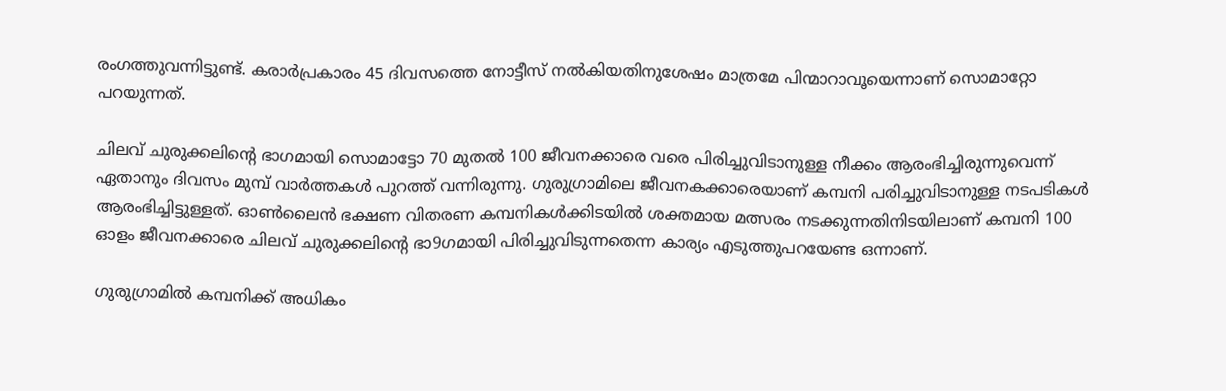രംഗത്തുവന്നിട്ടുണ്ട്. കരാര്‍പ്രകാരം 45 ദിവസത്തെ നോട്ടീസ് നല്‍കിയതിനുശേഷം മാത്രമേ പിന്മാറാവൂയെന്നാണ് സൊമാറ്റോ പറയുന്നത്.

ചിലവ് ചുരുക്കലിന്റെ ഭാഗമായി സൊമാട്ടോ 70 മുതല്‍ 100 ജീവനക്കാരെ വരെ പിരിച്ചുവിടാനുള്ള നീക്കം ആരംഭിച്ചിരുന്നുവെന്ന് ഏതാനും ദിവസം മുമ്പ് വാര്‍ത്തകള്‍ പുറത്ത് വന്നിരുന്നു. ഗുരുഗ്രാമിലെ ജീവനകക്കാരെയാണ് കമ്പനി പരിച്ചുവിടാനുള്ള നടപടികള്‍ ആരംഭിച്ചിട്ടുള്ളത്. ഓണ്‍ലൈന്‍ ഭക്ഷണ വിതരണ കമ്പനികള്‍ക്കിടയില്‍ ശക്തമായ മത്സരം നടക്കുന്നതിനിടയിലാണ് കമ്പനി 100 ഓളം ജീവനക്കാരെ ചിലവ് ചുരുക്കലിന്റെ ഭാ9ഗമായി പിരിച്ചുവിടുന്നതെന്ന കാര്യം എടുത്തുപറയേണ്ട ഒന്നാണ്.

ഗുരുഗ്രാമില്‍ കമ്പനിക്ക് അധികം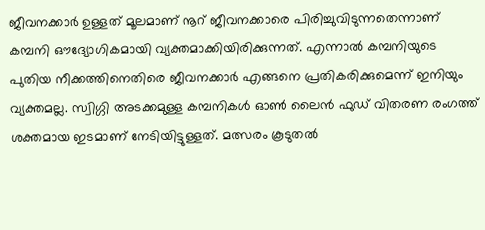ജീവനക്കാര്‍ ഉള്ളത് മൂലമാണ് നൂറ് ജീവനക്കാരെ പിരിച്ചുവിടുന്നതെന്നാണ് കമ്പനി ഔദ്യോഗികമായി വ്യക്തമാക്കിയിരിക്കുന്നത്. എന്നാല്‍ കമ്പനിയുടെ പുതിയ നീക്കത്തിനെതിരെ ജീവനക്കാര്‍ എങ്ങനെ പ്രതികരിക്കുമെന്ന് ഇനിയും വ്യക്തമല്ല. സ്വിഗ്ഗി അടക്കമുള്ള കമ്പനികള്‍ ഓണ്‍ ലൈന്‍ ഫുഡ് വിതരണ രംഗത്ത് ശക്തമായ ഇടമാണ് നേടിയിട്ടുള്ളത്. മത്സരം കൂടുതല്‍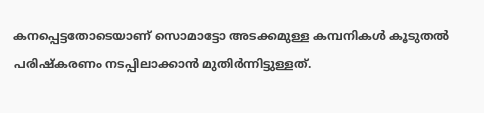കനപ്പെട്ടതോടെയാണ് സൊമാട്ടോ അടക്കമുള്ള കമ്പനികള്‍ കൂടുതല്‍ പരിഷ്‌കരണം നടപ്പിലാക്കാന്‍ മുതിര്‍ന്നിട്ടുള്ളത്.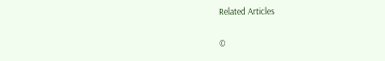Related Articles

©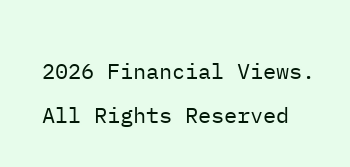2026 Financial Views. All Rights Reserved